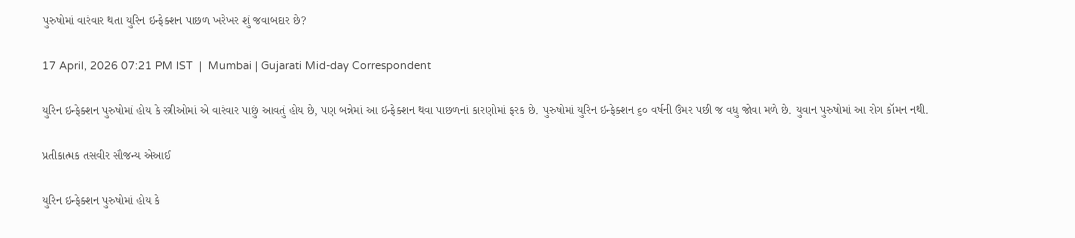પુરુષોમાં વારંવાર થતા યુરિન ઇન્ફેક્શન પાછળ ખરેખર શું જવાબદાર છે?

17 April, 2026 07:21 PM IST  |  Mumbai | Gujarati Mid-day Correspondent

યુરિન ઇન્ફેક્શન પુરુષોમાં હોય કે સ્ત્રીઓમાં એ વારંવાર પાછું આવતું હોય છે, પણ બન્નેમાં આ ઇન્ફેક્શન થવા પાછળનાં કારણોમાં ફરક છે. પુરુષોમાં યુરિન ઇન્ફેક્શન ૬૦ વર્ષની ઉંમર પછી જ વધુ જોવા મળે છે. યુવાન પુરુષોમાં આ રોગ કૉમન નથી.

પ્રતીકાત્મક તસવીર સૌજન્ય એઆઈ

યુરિન ઇન્ફેક્શન પુરુષોમાં હોય કે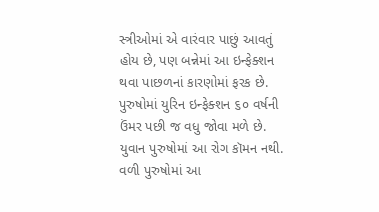સ્ત્રીઓમાં એ વારંવાર પાછું આવતું હોય છે, પણ બન્નેમાં આ ઇન્ફેક્શન થવા પાછળનાં કારણોમાં ફરક છે. પુરુષોમાં યુરિન ઇન્ફેક્શન ૬૦ વર્ષની ઉંમર પછી જ વધુ જોવા મળે છે. યુવાન પુરુષોમાં આ રોગ કૉમન નથી. વળી પુરુષોમાં આ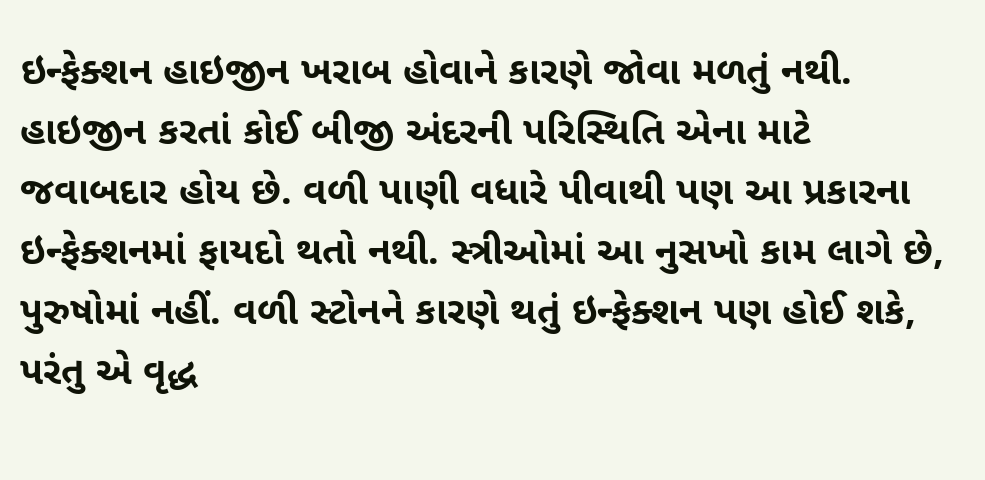ઇન્ફેક્શન હાઇજીન ખરાબ હોવાને કારણે જોવા મળતું નથી. હાઇજીન કરતાં કોઈ બીજી અંદરની પરિસ્થિતિ એના માટે જવાબદાર હોય છે. વળી પાણી વધારે પીવાથી પણ આ પ્રકારના ઇન્ફેક્શનમાં ફાયદો થતો નથી. સ્ત્રીઓમાં આ નુસખો કામ લાગે છે, પુરુષોમાં નહીં. વળી સ્ટોનને કારણે થતું ઇન્ફેક્શન પણ હોઈ શકે, પરંતુ એ વૃદ્ધ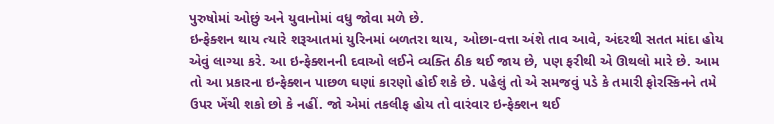પુરુષોમાં ઓછું અને યુવાનોમાં વધુ જોવા મળે છે.
ઇન્ફેક્શન થાય ત્યારે શરૂઆતમાં યુરિનમાં બળતરા થાય, ઓછા-વત્તા અંશે તાવ આવે, અંદરથી સતત માંદા હોય એવું લાગ્યા કરે. આ ઇન્ફેક્શનની દવાઓ લઈને વ્યક્તિ ઠીક થઈ જાય છે, પણ ફરીથી એ ઊથલો મારે છે. આમ તો આ પ્રકારના ઇન્ફેક્શન પાછળ ઘણાં કારણો હોઈ શકે છે. પહેલું તો એ સમજવું પડે કે તમારી ફોરસ્કિનને તમે ઉપર ખેંચી શકો છો કે નહીં. જો એમાં તકલીફ હોય તો વારંવાર ઇન્ફેક્શન થઈ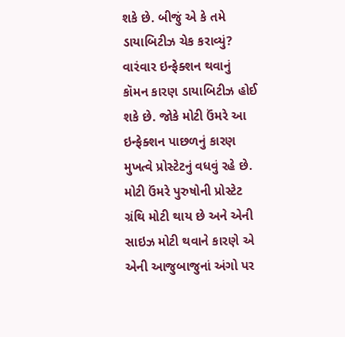શકે છે. બીજું એ કે તમે ડાયાબિટીઝ ચેક કરાવ્યું? વારંવાર ઇન્ફેક્શન થવાનું કૉમન કારણ ડાયાબિટીઝ હોઈ શકે છે. જોકે મોટી ઉંમરે આ ઇન્ફેક્શન પાછળનું કારણ મુખત્વે પ્રોસ્ટેટનું વધવું રહે છે. મોટી ઉંમરે પુરુષોની પ્રોસ્ટેટ ગ્રંથિ મોટી થાય છે અને એની સાઇઝ મોટી થવાને કારણે એ એની આજુબાજુનાં અંગો પર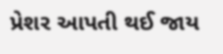પ્રેશર આપતી થઈ જાય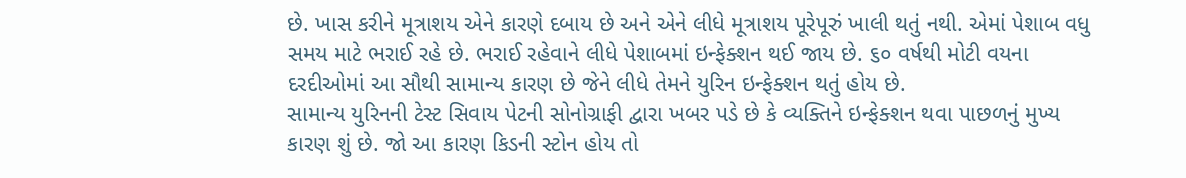છે. ખાસ કરીને મૂત્રાશય એને કારણે દબાય છે અને એને લીધે મૂત્રાશય પૂરેપૂરું ખાલી થતું નથી. એમાં પેશાબ વધુ સમય માટે ભરાઈ રહે છે. ભરાઈ રહેવાને લીધે પેશાબમાં ઇન્ફેક્શન થઈ જાય છે. ૬૦ વર્ષથી મોટી વયના દરદીઓમાં આ સૌથી સામાન્ય કારણ છે જેને લીધે તેમને યુરિન ઇન્ફેક્શન થતું હોય છે.
સામાન્ય યુરિનની ટેસ્ટ સિવાય પેટની સોનોગ્રાફી દ્વારા ખબર પડે છે કે વ્યક્તિને ઇન્ફેક્શન થવા પાછળનું મુખ્ય કારણ શું છે. જો આ કારણ કિડની સ્ટોન હોય તો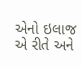એનો ઇલાજ એ રીતે અને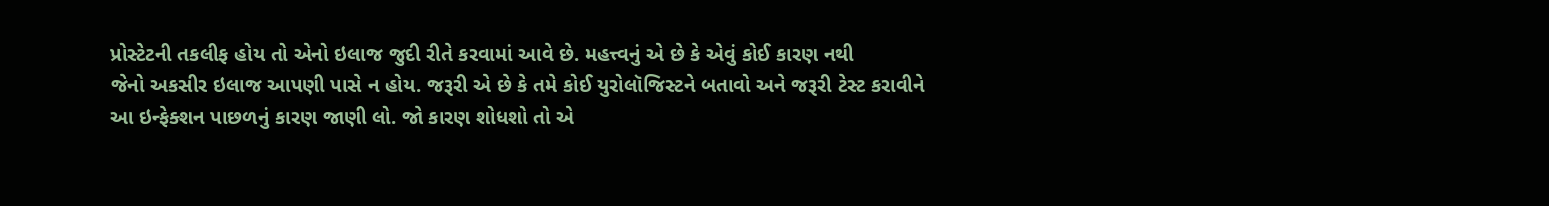પ્રોસ્ટેટની તકલીફ હોય તો એનો ઇલાજ જુદી રીતે કરવામાં આવે છે. મહત્ત્વનું એ છે કે એવું કોઈ કારણ નથી
જેનો અકસીર ઇલાજ આપણી પાસે ન હોય. જરૂરી એ છે કે તમે કોઈ યુરોલૉજિસ્ટને બતાવો અને જરૂરી ટેસ્ટ કરાવીને આ ઇન્ફેક્શન પાછળનું કારણ જાણી લો. જો કારણ શોધશો તો એ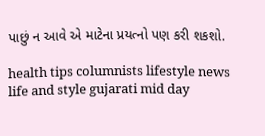પાછું ન આવે એ માટેના પ્રયત્નો પણ કરી શકશો.

health tips columnists lifestyle news life and style gujarati mid day